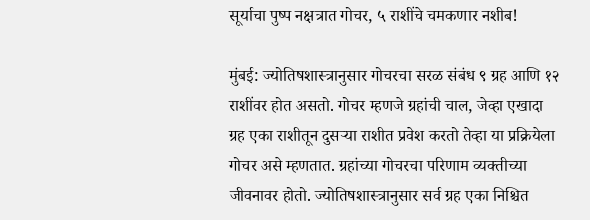सूर्याचा पुष्प नक्षत्रात गोचर, ५ राशींचे चमकणार नशीब!

मुंबई: ज्योतिषशास्त्रानुसार गोचरचा सरळ संबंध ९ ग्रह आणि १२ राशींवर होत असतो. गोचर म्हणजे ग्रहांची चाल, जेव्हा एखादा ग्रह एका राशीतून दुसऱ्या राशीत प्रवेश करतो तेव्हा या प्रक्रियेला गोचर असे म्हणतात. ग्रहांच्या गोचरचा परिणाम व्यक्तीच्या जीवनावर होतो. ज्योतिषशास्त्रानुसार सर्व ग्रह एका निश्चित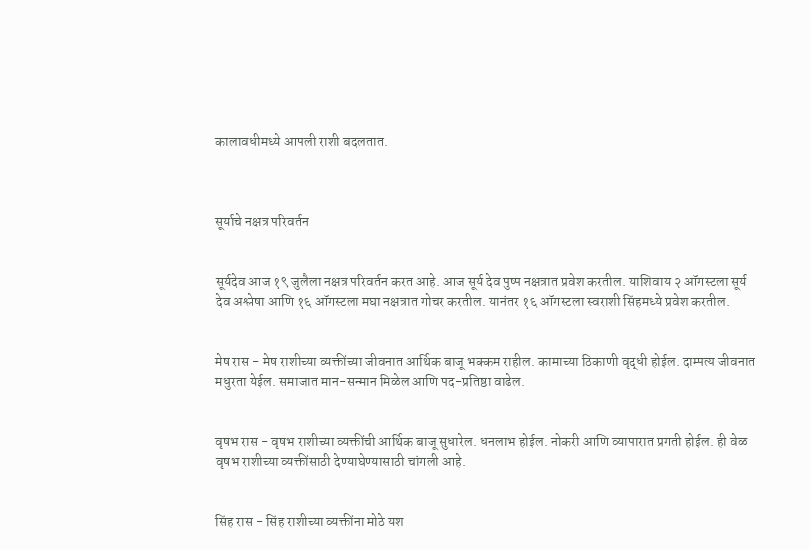कालावधीमध्ये आपली राशी बदलतात.



सूर्याचे नक्षत्र परिवर्तन


सूर्यदेव आज १९ जुलैला नक्षत्र परिवर्तन करत आहे. आज सूर्य देव पुष्प नक्षत्रात प्रवेश करतील. याशिवाय २ ऑगस्टला सूर्य देव अश्लेषा आणि १६ ऑगस्टला मघा नक्षत्रात गोचर करतील. यानंतर १६ ऑगस्टला स्वराशी सिंहमध्ये प्रवेश करतील.


मेष रास - मेष राशीच्या व्यक्तींच्या जीवनात आर्थिक बाजू भक्कम राहील. कामाच्या ठिकाणी वृद्धी होईल. दाम्पत्य जीवनात मधुरता येईल. समाजात मान-सन्मान मिळेल आणि पद-प्रतिष्ठा वाढेल.


वृषभ रास - वृषभ राशीच्या व्यक्तींची आर्थिक बाजू सुधारेल. धनलाभ होईल. नोकरी आणि व्यापारात प्रगती होईल. ही वेळ वृषभ राशीच्या व्यक्तींसाठी देण्याघेण्यासाठी चांगली आहे.


सिंह रास - सिंह राशीच्या व्यक्तींना मोठे यश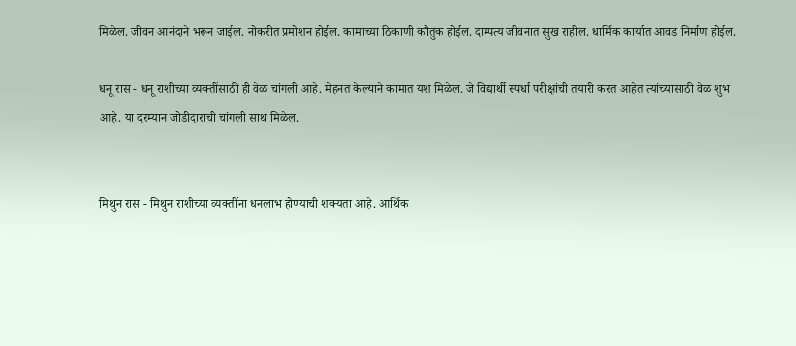मिळेल. जीवन आनंदाने भरून जाईल. नोकरीत प्रमोशन होईल. कामाच्या ठिकाणी कौतुक होईल. दाम्पत्य जीवनात सुख राहील. धार्मिक कार्यात आवड निर्माण होईल.

धनू रास - धनू राशीच्या व्यक्तींसाठी ही वेळ चांगली आहे. मेहनत केल्याने कामात यश मिळेल. जे विद्यार्थी स्पर्धा परीक्षांची तयारी करत आहेत त्यांच्यासाठी वेळ शुभ आहे. या दरम्यान जोडीदाराची चांगली साथ मिळेल.


मिथुन रास - मिथुन राशीच्या व्यक्तींना धनलाभ होण्याची शक्यता आहे. आर्थिक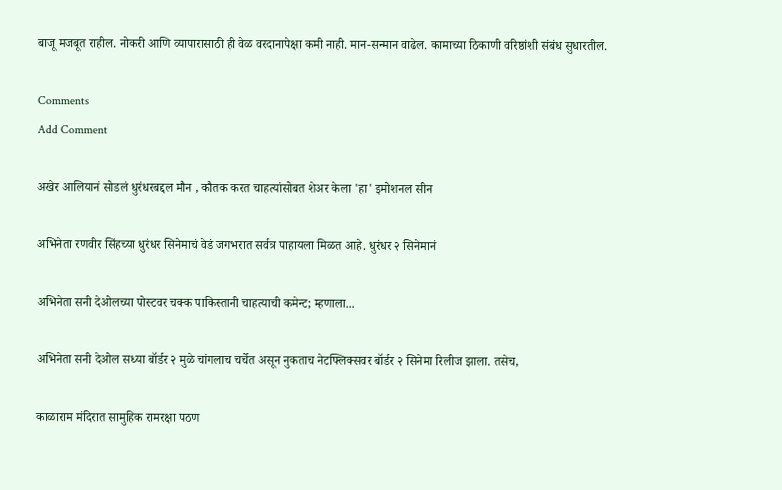बाजू मजबूत राहील. नोकरी आणि व्यापारासाठी ही वेळ वरदानापेक्षा कमी नाही. मान-सन्मान वाढेल. कामाच्या ठिकाणी वरिष्ठांशी संबंध सुधारतील.

Comments
Add Comment

अखेर आलियानं सोडलं धुरंधरबद्दल मौन , कौतक करत चाहत्यांसोबत शेअर केला 'हा' इमोशनल सीन

अभिनेता रणवीर सिंहच्या धुरंधर सिनेमाचं वेडं जगभरात सर्वत्र पाहायला मिळत आहे. धुरंधर २ सिनेमानं

अभिनेता सनी देओलच्या पोस्टवर चक्क पाकिस्तानी चाहत्याची कमेन्ट; म्हणाला...

अभिनेता सनी देओल सध्या बॉर्डर २ मुळे चांगलाच चर्चेत असून नुकताच नेटफ्लिक्सवर बॉर्डर २ सिनेमा रिलीज झाला. तसेच,

काळाराम मंदिरात सामुहिक रामरक्षा पठण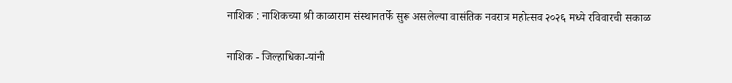नाशिक : नाशिकच्या श्री काळाराम संस्थानतर्फे सुरू असलेल्या वासंतिक नवरात्र महोत्सव २०२६ मध्ये रविवारची सकाळ

नाशिक - जिल्हाधिका-यांनी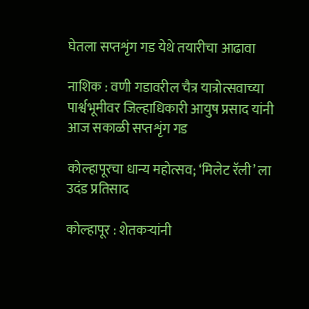घेतला सप्तशृंग गड येथे तयारीचा आढावा

नाशिक : वणी गडावरील चैत्र यात्रोत्सवाच्या पार्श्वभूमीवर जिल्हाधिकारी आयुष प्रसाद यांनी आज सकाळी सप्तशृंग गड

कोल्हापूरचा धान्य महोत्सव; ‘मिलेट रॅली’ ला उदंड प्रतिसाद

कोल्हापूर : शेतकऱ्यांनी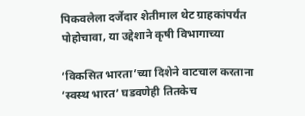पिकवलेला दर्जेदार शेतीमाल थेट ग्राहकांपर्यंत पोहोचावा, या उद्देशाने कृषी विभागाच्या

‘विकसित भारता’च्या दिशेने वाटचाल करताना ‘स्वस्थ भारत’ घडवणेही तितकेच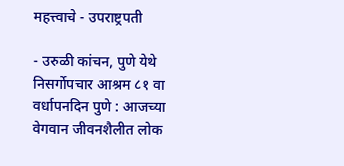महत्त्वाचे - उपराष्ट्रपती

- उरुळी कांचन, पुणे येथे निसर्गोपचार आश्रम ८१ वा वर्धापनदिन पुणे : आजच्या वेगवान जीवनशैलीत लोक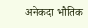अनेकदा भौतिक